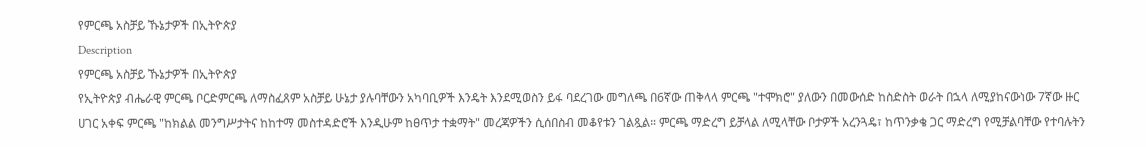የምርጫ አስቻይ ኹኔታዎች በኢትዮጵያ
Description
የምርጫ አስቻይ ኹኔታዎች በኢትዮጵያ
የኢትዮጵያ ብሔራዊ ምርጫ ቦርድምርጫ ለማስፈጸም አስቻይ ሁኔታ ያሉባቸውን አካባቢዎች እንዴት እንደሚወስን ይፋ ባደረገው መግለጫ በ6ኛው ጠቅላላ ምርጫ "ተሞክሮ" ያለውን በመውሰድ ከስድስት ወራት በኋላ ለሚያከናውነው 7ኛው ዙር ሀገር አቀፍ ምርጫ "ከክልል መንግሥታትና ከከተማ መስተዳድሮች እንዲሁም ከፀጥታ ተቋማት" መረጃዎችን ሲሰበስብ መቆየቱን ገልጿል። ምርጫ ማድረግ ይቻላል ለሚላቸው ቦታዎች አረንጓዴ፣ ከጥንቃቄ ጋር ማድረግ የሚቻልባቸው የተባሉትን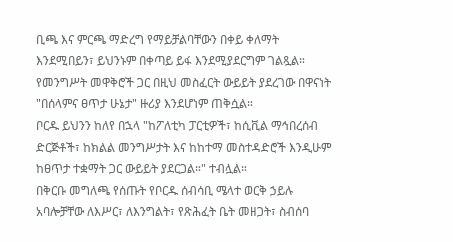ቢጫ እና ምርጫ ማድረግ የማይቻልባቸውን በቀይ ቀለማት እንደሚበይን፣ ይህንኑም በቀጣይ ይፋ እንደሚያደርግም ገልጿል። የመንግሥት መዋቅሮች ጋር በዚህ መስፈርት ውይይት ያደረገው በዋናነት "በሰላምና ፀጥታ ሁኔታ" ዙሪያ እንደሆነም ጠቅሷል።
ቦርዱ ይህንን ከለየ በኋላ "ከፖለቲካ ፓርቲዎች፣ ከሲቪል ማኅበረሰብ ድርጅቶች፣ ከክልል መንግሥታት እና ከከተማ መስተዳድሮች እንዲሁም ከፀጥታ ተቋማት ጋር ውይይት ያደርጋል።" ተብሏል።
በቅርቡ መግለጫ የሰጡት የቦርዱ ሰብሳቢ ሜላተ ወርቅ ኃይሉ አባሎቻቸው ለእሥር፣ ለእንግልት፣ የጽሕፈት ቤት መዘጋት፣ ስብሰባ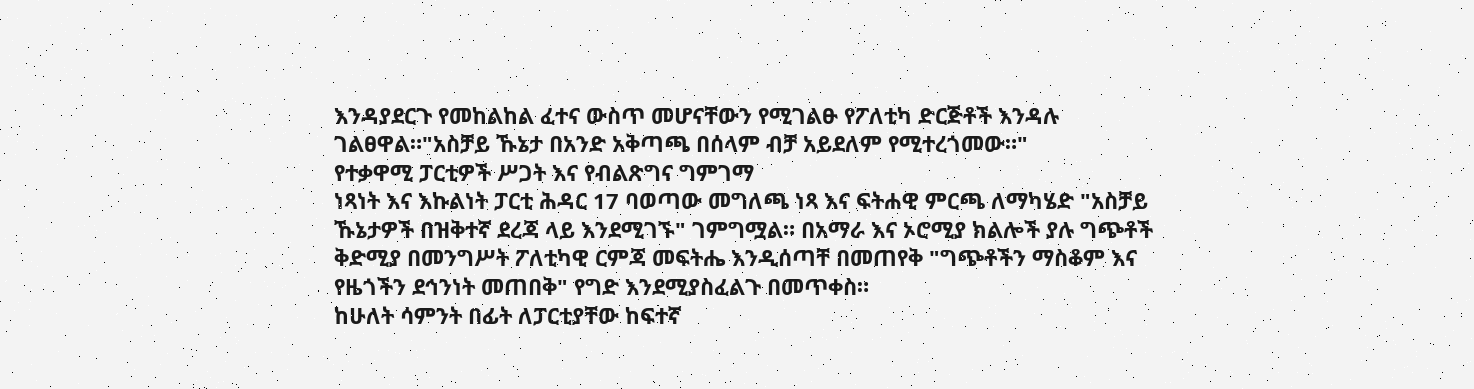እንዳያደርጉ የመከልከል ፈተና ውስጥ መሆናቸውን የሚገልፁ የፖለቲካ ድርጅቶች እንዳሉ ገልፀዋል።"አስቻይ ኹኔታ በአንድ አቅጣጫ በሰላም ብቻ አይደለም የሚተረጎመው።"
የተቃዋሚ ፓርቲዎች ሥጋት እና የብልጽግና ግምገማ
ነጻነት እና እኩልነት ፓርቲ ሕዳር 17 ባወጣው መግለጫ ነጻ እና ፍትሐዊ ምርጫ ለማካሄድ "አስቻይ ኹኔታዎች በዝቅተኛ ደረጃ ላይ እንደሚገኙ" ገምግሟል። በአማራ እና ኦሮሚያ ክልሎች ያሉ ግጭቶች ቅድሚያ በመንግሥት ፖለቲካዊ ርምጃ መፍትሔ እንዲሰጣቸ በመጠየቅ "ግጭቶችን ማስቆም እና የዜጎችን ደኅንነት መጠበቅ" የግድ እንደሚያስፈልጉ በመጥቀስ።
ከሁለት ሳምንት በፊት ለፓርቲያቸው ከፍተኛ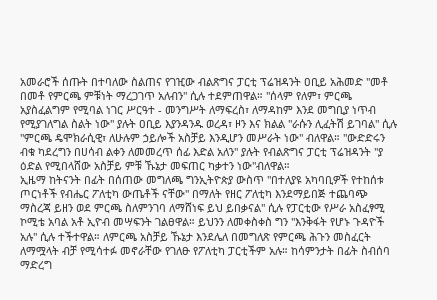አመራሮች ሰጡት በተባለው ስልጠና የገዢው ብልጽግና ፓርቲ ፕሬዝዳንት ዐቢይ አሕመድ "መቶ በመቶ የምርጫ ምቹነት ማረጋገጥ አለብን" ሲሉ ተደምጠዋል። "ሰላም የለም፣ ምርጫ አያስፈልግም የሚባል ነገር ሥርዓተ - መንግሥት ለማፍረስ፣ ለማዳከም እንደ መግቢያ ነጥብ የሚያገለግል ስልት ነው" ያሉት ዐቢይ እያንዳንዱ ወረዳ፣ ዞን እና ክልል "ራሱን ሊፈትሽ ይገባል" ሲሉ "ምርጫ ዴሞክራሲዊ፣ ለሁሉም ኃይሎች አስቻይ እንዲሆን መሥራት ነው" ብለዋል። "ውድድሩን ብቁ ካደረግን በሀሳብ ልቀን ለመመረጥ ሰፊ እድል አለን" ያሉት የብልጽግና ፓርቲ ፕሬዝዳንት "ያ ዕድል የሚበላሸው አስቻይ ምቹ ኹኔታ መፍጠር ካቃተን ነው"ብለዋል።
ኢዜማ ከትናንት በፊት በሰጠው መግለጫ ግንኢትዮጵያ ውስጥ "በተለያዩ አካባቢዎች የተከሰቱ ጦርነቶች የብሔር ፖለቲካ ውጤቶች ናቸው" በማለት የዘር ፖለቲካ እንደማይበጅ ተጨባጭ ማስረጃ ይዘን ወደ ምርጫ ስለምንገባ ለማሸነፍ ይህ ይበቃናል" ሲሉ የፓርቲው የሥራ አስፈፃሚ ኮሚቴ አባል አቶ ኢዮብ መሣፍንት ገልፀዋል። ይህንን ለመቀስቀስ ግን "እንቅፋት የሆኑ ጉዳዮች አሉ" ሲሉ ተችተዋል። ለምርጫ አስቻይ ኹኔታ እንደሌለ በመግለጽ የምርጫ ሕጉን መስፈርት ለማሟላት ብቻ የሚሳተፉ መኖራቸው የገለፁ የፖለቲካ ፓርቲችም አሉ። ከሳምንታት በፊት ስብሰባ ማድረግ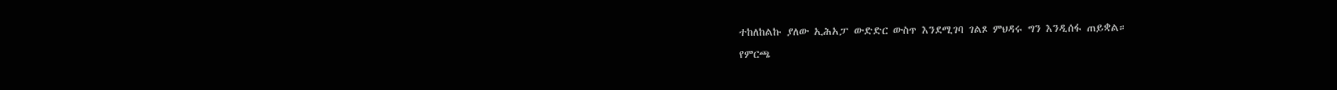ተከለከልኩ ያለው ኢሕአፓ ውድድር ውስጥ እንደሚገባ ገልጾ ምህዳሩ ግን እንዲሰፋ ጠይቋል።
የምርጫ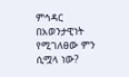ምኅዳር በአወንታዊነት የሚገለፀው ምን ሲሟላ ነው?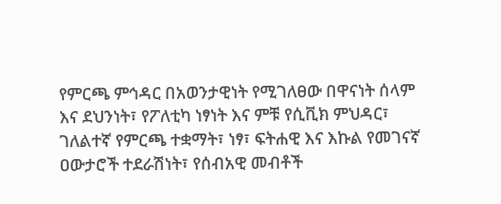የምርጫ ምኅዳር በአወንታዊነት የሚገለፀው በዋናነት ሰላም እና ደህንነት፣ የፖለቲካ ነፃነት እና ምቹ የሲቪክ ምህዳር፣ ገለልተኛ የምርጫ ተቋማት፣ ነፃ፣ ፍትሐዊ እና እኩል የመገናኛ ዐውታሮች ተደራሽነት፣ የሰብአዊ መብቶች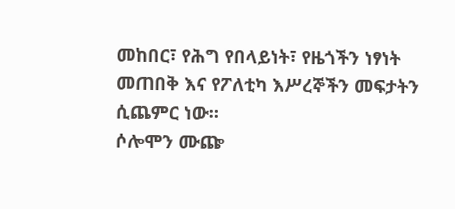መከበር፣ የሕግ የበላይነት፣ የዜጎችን ነፃነት መጠበቅ እና የፖለቲካ እሥረኞችን መፍታትን ሲጨምር ነው።
ሶሎሞን ሙጬ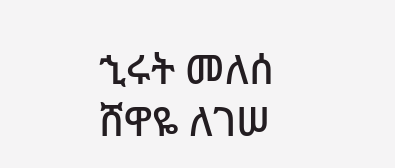ኂሩት መለሰ
ሸዋዬ ለገሠ